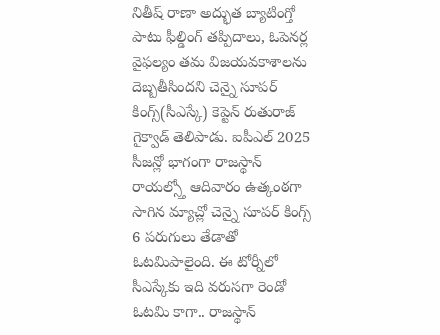నితీష్ రాణా అద్భుత బ్యాటింగ్తో పాటు ఫీల్డింగ్ తప్పిదాలు, ఓపెనర్ల వైఫల్యం తమ విజయవకాశాలను దెబ్బతీసిందని చెన్నై సూపర్ కింగ్స్(సీఎస్కే) కెప్టెన్ రుతురాజ్ గైక్వాడ్ తెలిపాడు. ఐపీఎల్ 2025 సీజన్లో భాగంగా రాజస్థాన్ రాయల్స్తో ఆదివారం ఉత్కంఠగా సాగిన మ్యాచ్లో చెన్నై సూపర్ కింగ్స్ 6 పరుగులు తేడాతో ఓటమిపాలైంది. ఈ టోర్నీలో సీఎస్కేకు ఇది వరుసగా రెండో ఓటమి కాగా.. రాజస్థాన్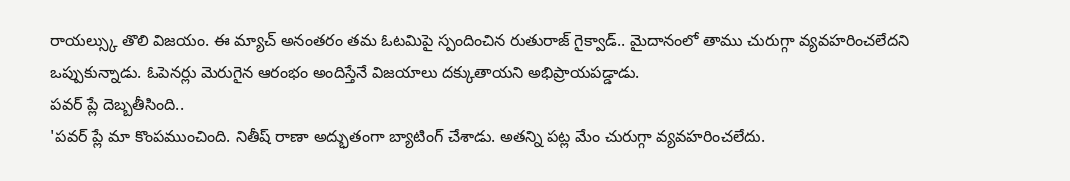రాయల్స్కు తొలి విజయం. ఈ మ్యాచ్ అనంతరం తమ ఓటమిపై స్పందించిన రుతురాజ్ గైక్వాడ్.. మైదానంలో తాము చురుగ్గా వ్యవహరించలేదని ఒప్పుకున్నాడు. ఓపెనర్లు మెరుగైన ఆరంభం అందిస్తేనే విజయాలు దక్కుతాయని అభిప్రాయపడ్డాడు.
పవర్ ప్లే దెబ్బతీసింది..
'పవర్ ప్లే మా కొంపముంచింది. నితీష్ రాణా అద్భుతంగా బ్యాటింగ్ చేశాడు. అతన్ని పట్ల మేం చురుగ్గా వ్యవహరించలేదు.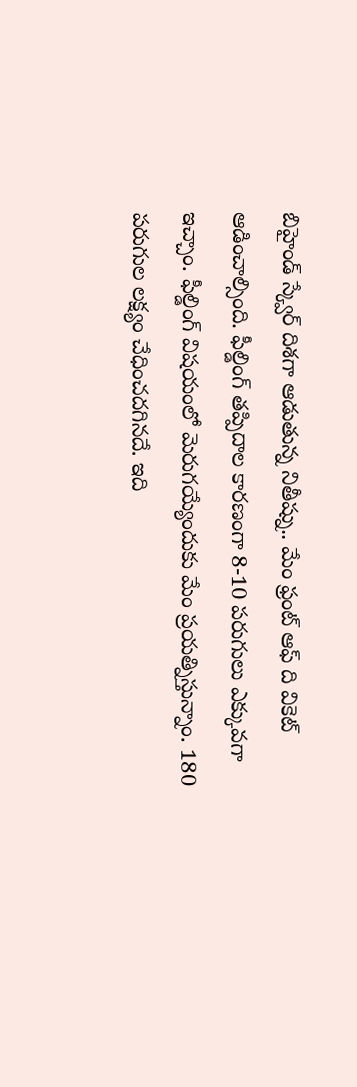బిహైండ్ స్క్వేర్ దిశగా ఆడుతున్న నితీష్ను.. మేం ఫ్రంట్ ఆఫ్ ది వికెట్ ఆడించాల్సింది. ఫీల్డింగ్ తప్పిదాల కారణంగా 8-10 పరుగులు ఎక్కువగా ఇచ్చాం. ఫీల్డింగ్ విషయంలో మెరుగయ్యేందుకు మేం ప్రయత్నిస్తున్నాం. 180 పరుగుల లక్ష్యం చేధించదగినదే. ఇది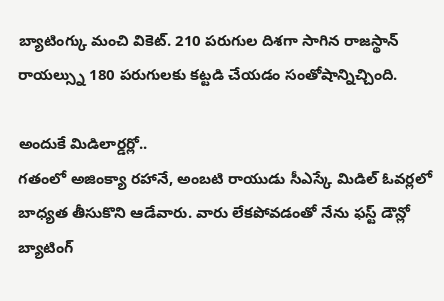బ్యాటింగ్కు మంచి వికెట్. 210 పరుగుల దిశగా సాగిన రాజస్థాన్ రాయల్స్ను 180 పరుగులకు కట్టడి చేయడం సంతోషాన్నిచ్చింది.

అందుకే మిడిలార్డర్లో..
గతంలో అజింక్యా రహానే, అంబటి రాయుడు సీఎస్కే మిడిల్ ఓవర్లలో బాధ్యత తీసుకొని ఆడేవారు. వారు లేకపోవడంతో నేను ఫస్ట్ డౌన్లో బ్యాటింగ్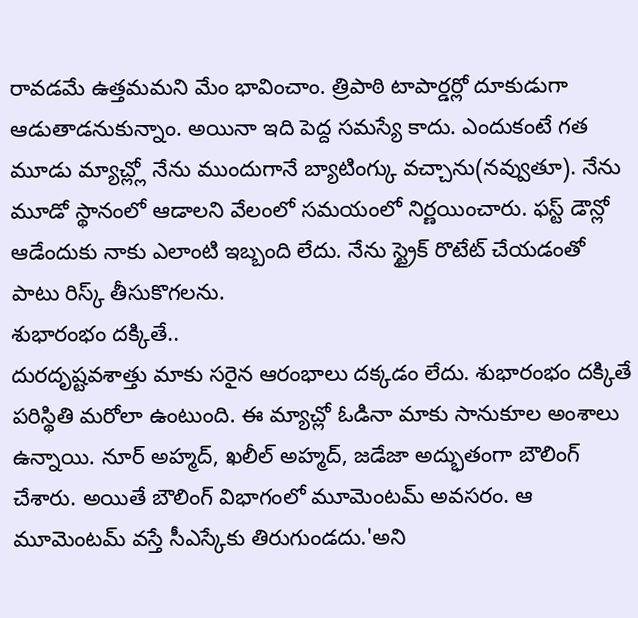రావడమే ఉత్తమమని మేం భావించాం. త్రిపాఠి టాపార్డర్లో దూకుడుగా ఆడుతాడనుకున్నాం. అయినా ఇది పెద్ద సమస్యే కాదు. ఎందుకంటే గత మూడు మ్యాచ్ల్లో నేను ముందుగానే బ్యాటింగ్కు వచ్చాను(నవ్వుతూ). నేను మూడో స్థానంలో ఆడాలని వేలంలో సమయంలో నిర్ణయించారు. ఫస్ట్ డౌన్లో ఆడేందుకు నాకు ఎలాంటి ఇబ్బంది లేదు. నేను స్ట్రైక్ రొటేట్ చేయడంతో పాటు రిస్క్ తీసుకొగలను.
శుభారంభం దక్కితే..
దురదృష్టవశాత్తు మాకు సరైన ఆరంభాలు దక్కడం లేదు. శుభారంభం దక్కితే పరిస్థితి మరోలా ఉంటుంది. ఈ మ్యాచ్లో ఓడినా మాకు సానుకూల అంశాలు ఉన్నాయి. నూర్ అహ్మద్, ఖలీల్ అహ్మద్, జడేజా అద్భుతంగా బౌలింగ్ చేశారు. అయితే బౌలింగ్ విభాగంలో మూమెంటమ్ అవసరం. ఆ మూమెంటమ్ వస్తే సీఎస్కేకు తిరుగుండదు.'అని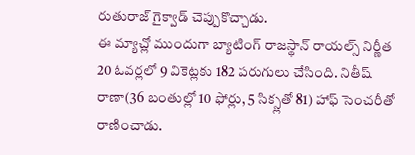రుతురాజ్ గైక్వాడ్ చెప్పుకొచ్చాడు.
ఈ మ్యాచ్లో ముందుగా బ్యాటింగ్ రాజస్థాన్ రాయల్స్ నిర్ణీత 20 ఓవర్లలో 9 వికెట్లకు 182 పరుగులు చేసింది. నితీష్ రాణా(36 బంతుల్లో 10 ఫోర్లు, 5 సిక్స్లతో 81) హాఫ్ సెంచరీతో రాణించాడు.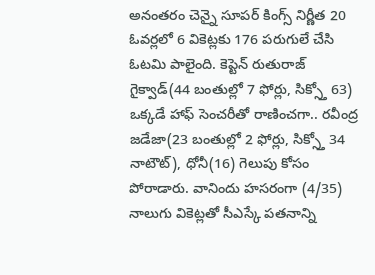అనంతరం చెన్నై సూపర్ కింగ్స్ నిర్ణీత 20 ఓవర్లలో 6 వికెట్లకు 176 పరుగులే చేసి ఓటమి పాలైంది. కెప్టెన్ రుతురాజ్ గైక్వాడ్(44 బంతుల్లో 7 ఫోర్లు, సిక్స్తో 63) ఒక్కడే హాఫ్ సెంచరీతో రాణించగా.. రవీంద్ర జడేజా(23 బంతుల్లో 2 ఫోర్లు, సిక్స్తో 34 నాటౌట్), ధోనీ(16) గెలుపు కోసం పోరాడారు. వానిందు హసరంగా (4/35) నాలుగు వికెట్లతో సీఎస్కే పతనాన్ని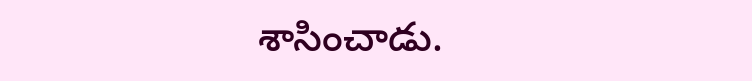శాసించాడు.